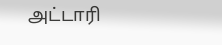அட்டாரி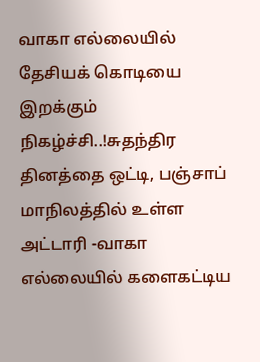வாகா எல்லையில் தேசியக் கொடியை இறக்கும் நிகழ்ச்சி..!சுதந்திர தினத்தை ஒட்டி, பஞ்சாப் மாநிலத்தில் உள்ள அட்டாரி -வாகா எல்லையில் களைகட்டிய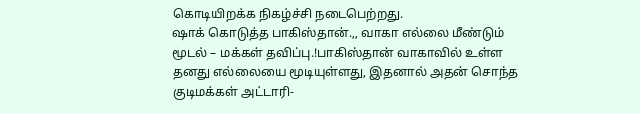கொடியிறக்க நிகழ்ச்சி நடைபெற்றது.
ஷாக் கொடுத்த பாகிஸ்தான்.,, வாகா எல்லை மீண்டும் மூடல் – மக்கள் தவிப்பு.!பாகிஸ்தான் வாகாவில் உள்ள தனது எல்லையை மூடியுள்ளது, இதனால் அதன் சொந்த குடிமக்கள் அட்டாரி-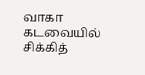வாகா கடவையில் சிக்கித்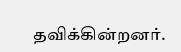தவிக்கின்றனர்.